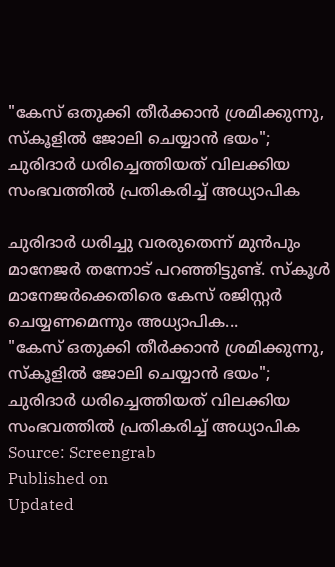"കേസ് ഒതുക്കി തീർക്കാൻ ശ്രമിക്കുന്നു, സ്കൂളിൽ ജോലി ചെയ്യാൻ ഭയം"; ചുരിദാർ ധരിച്ചെത്തിയത് വിലക്കിയ സംഭവത്തിൽ പ്രതികരിച്ച് അധ്യാപിക

ചുരിദാർ ധരിച്ചു വരരുതെന്ന് മുൻപും മാനേജർ തന്നോട് പറഞ്ഞിട്ടുണ്ട്. സ്കൂൾ മാനേജർക്കെതിരെ കേസ് രജിസ്റ്റർ ചെയ്യണമെന്നും അധ്യാപിക...
"കേസ് ഒതുക്കി തീർക്കാൻ ശ്രമിക്കുന്നു, സ്കൂളിൽ ജോലി ചെയ്യാൻ ഭയം"; ചുരിദാർ ധരിച്ചെത്തിയത് വിലക്കിയ സംഭവത്തിൽ പ്രതികരിച്ച് അധ്യാപിക
Source: Screengrab
Published on
Updated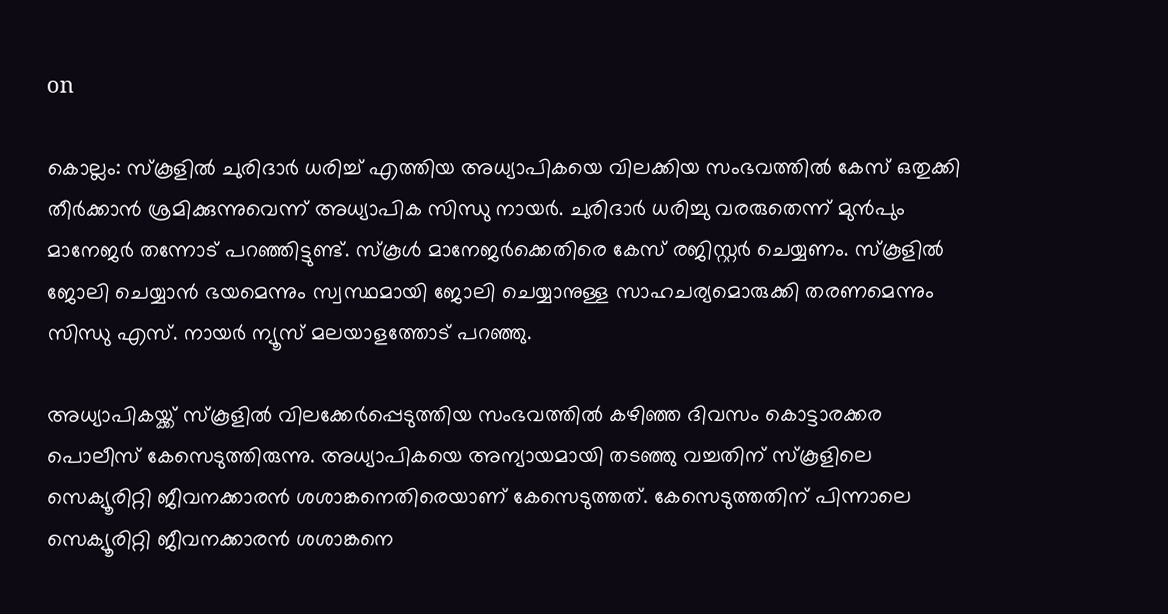on

കൊല്ലം: സ്കൂളിൽ ചുരിദാർ ധരിച്ച് എത്തിയ അധ്യാപികയെ വിലക്കിയ സംഭവത്തിൽ കേസ് ഒതുക്കി തീർക്കാൻ ശ്രമിക്കുന്നുവെന്ന് അധ്യാപിക സിന്ധു നായർ. ചുരിദാർ ധരിച്ചു വരരുതെന്ന് മുൻപും മാനേജർ തന്നോട് പറഞ്ഞിട്ടുണ്ട്. സ്കൂൾ മാനേജർക്കെതിരെ കേസ് രജിസ്റ്റർ ചെയ്യണം. സ്കൂളിൽ ജോലി ചെയ്യാൻ ഭയമെന്നും സ്വസ്ഥമായി ജോലി ചെയ്യാനുള്ള സാഹചര്യമൊരുക്കി തരണമെന്നും സിന്ധു എസ്. നായർ ന്യൂസ് മലയാളത്തോട് പറഞ്ഞു.

അധ്യാപികയ്ക്ക് സ്കൂളിൽ വിലക്കേർപ്പെടുത്തിയ സംഭവത്തിൽ കഴിഞ്ഞ ദിവസം കൊട്ടാരക്കര പൊലീസ് കേസെടുത്തിരുന്നു. അധ്യാപികയെ അന്യായമായി തടഞ്ഞു വച്ചതിന് സ്കൂളിലെ സെക്യൂരിറ്റി ജീവനക്കാരൻ ശശാങ്കനെതിരെയാണ് കേസെടുത്തത്. കേസെടുത്തതിന് പിന്നാലെ സെക്യൂരിറ്റി ജീവനക്കാരൻ ശശാങ്കനെ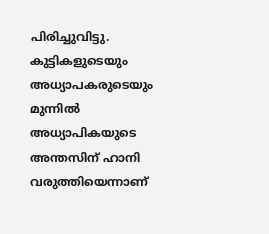പിരിച്ചുവിട്ടു. കുട്ടികളുടെയും അധ്യാപകരുടെയും മുന്നിൽ അധ്യാപികയുടെ അന്തസിന് ഹാനി വരുത്തിയെന്നാണ്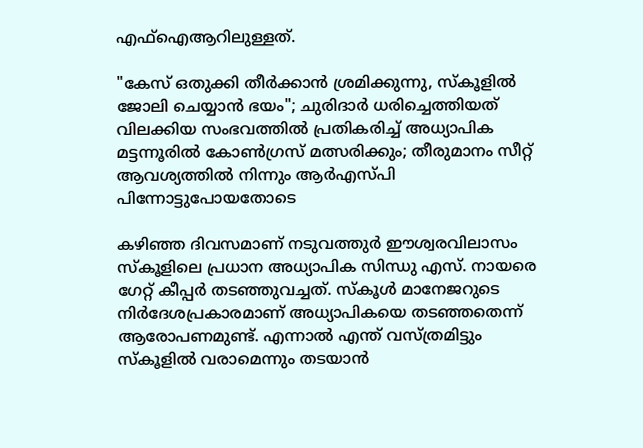എഫ്ഐആറിലുള്ളത്.

"കേസ് ഒതുക്കി തീർക്കാൻ ശ്രമിക്കുന്നു, സ്കൂളിൽ ജോലി ചെയ്യാൻ ഭയം"; ചുരിദാർ ധരിച്ചെത്തിയത് വിലക്കിയ സംഭവത്തിൽ പ്രതികരിച്ച് അധ്യാപിക
മട്ടന്നൂരിൽ കോൺഗ്രസ് മത്സരിക്കും; തീരുമാനം സീറ്റ് ആവശ്യത്തിൽ നിന്നും ആർഎസ്‌പി പിന്നോട്ടുപോയതോടെ

കഴിഞ്ഞ ദിവസമാണ് നടുവത്തുർ ഈശ്വരവിലാസം സ്കൂളിലെ പ്രധാന അധ്യാപിക സിന്ധു എസ്. നായരെ ഗേറ്റ് കീപ്പർ തടഞ്ഞുവച്ചത്. സ്കൂൾ മാനേജറുടെ നിർദേശപ്രകാരമാണ് അധ്യാപികയെ തടഞ്ഞതെന്ന് ആരോപണമുണ്ട്. എന്നാൽ എന്ത് വസ്ത്രമിട്ടും സ്കൂളില്‍ വരാമെന്നും തടയാൻ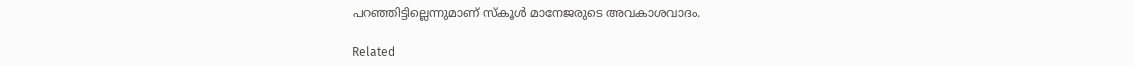പറഞ്ഞിട്ടില്ലെന്നുമാണ് സ്കൂൾ മാനേജരുടെ അവകാശവാദം.

Related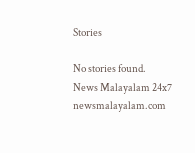Stories

No stories found.
News Malayalam 24x7
newsmalayalam.com